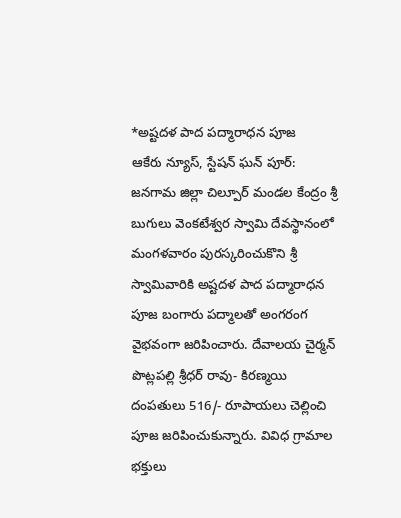*అష్టదళ పాద పద్మారాధన పూజ
ఆకేరు న్యూస్, స్టేషన్ ఘన్ పూర్:
జనగామ జిల్లా చిల్పూర్ మండల కేంద్రం శ్రీ బుగులు వెంకటేశ్వర స్వామి దేవస్థానంలో మంగళవారం పురస్కరించుకొని శ్రీ స్వామివారికి అష్టదళ పాద పద్మారాధన పూజ బంగారు పద్మాలతో అంగరంగ వైభవంగా జరిపించారు. దేవాలయ చైర్మన్ పొట్లపల్లి శ్రీధర్ రావు- కిరణ్మయి దంపతులు 516/- రూపాయలు చెల్లించి పూజ జరిపించుకున్నారు. వివిధ గ్రామాల భక్తులు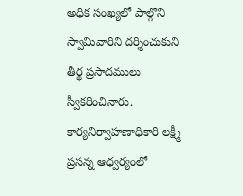అధిక సంఖ్యలో పాల్గొని స్వామివారిని దర్శించుకుని తీర్థ ప్రసాదములు స్వీకరించినారు. కార్యనిర్వాహణాధికారి లక్ష్మీ ప్రసన్న ఆధ్వర్యంలో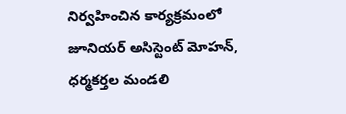నిర్వహించిన కార్యక్రమంలో జూనియర్ అసిస్టెంట్ మోహన్, ధర్మకర్తల మండలి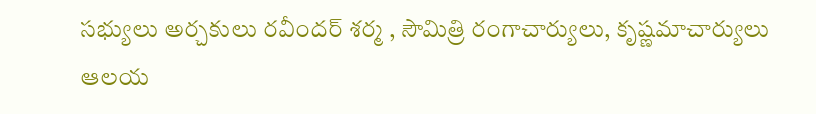సభ్యులు అర్చకులు రవీందర్ శర్మ , సౌమిత్రి రంగాచార్యులు, కృష్ణమాచార్యులు ఆలయ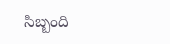సిబ్బంది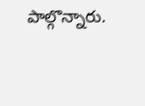పాల్గొన్నారు.